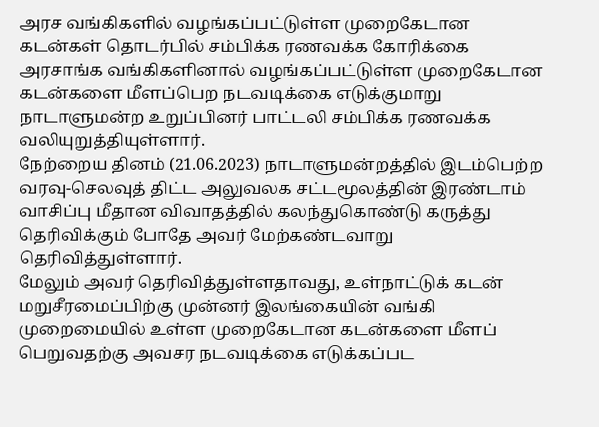அரச வங்கிகளில் வழங்கப்பட்டுள்ள முறைகேடான கடன்கள் தொடர்பில் சம்பிக்க ரணவக்க கோரிக்கை
அரசாங்க வங்கிகளினால் வழங்கப்பட்டுள்ள முறைகேடான கடன்களை மீளப்பெற நடவடிக்கை எடுக்குமாறு நாடாளுமன்ற உறுப்பினர் பாட்டலி சம்பிக்க ரணவக்க வலியுறுத்தியுள்ளார்.
நேற்றைய தினம் (21.06.2023) நாடாளுமன்றத்தில் இடம்பெற்ற வரவு-செலவுத் திட்ட அலுவலக சட்டமூலத்தின் இரண்டாம் வாசிப்பு மீதான விவாதத்தில் கலந்துகொண்டு கருத்து தெரிவிக்கும் போதே அவர் மேற்கண்டவாறு தெரிவித்துள்ளார்.
மேலும் அவர் தெரிவித்துள்ளதாவது, உள்நாட்டுக் கடன் மறுசீரமைப்பிற்கு முன்னர் இலங்கையின் வங்கி முறைமையில் உள்ள முறைகேடான கடன்களை மீளப் பெறுவதற்கு அவசர நடவடிக்கை எடுக்கப்பட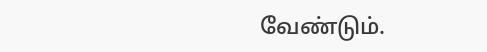வேண்டும்.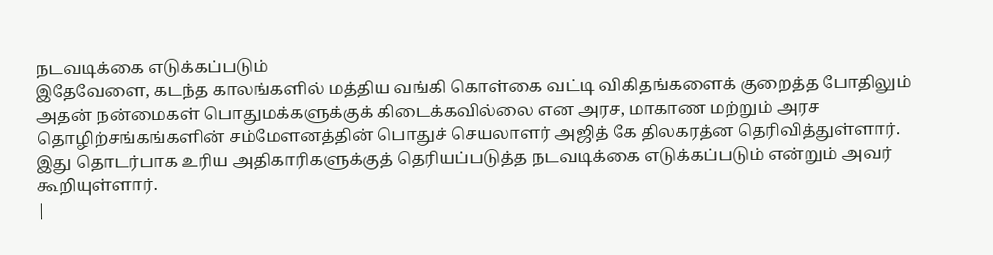நடவடிக்கை எடுக்கப்படும்
இதேவேளை, கடந்த காலங்களில் மத்திய வங்கி கொள்கை வட்டி விகிதங்களைக் குறைத்த போதிலும் அதன் நன்மைகள் பொதுமக்களுக்குக் கிடைக்கவில்லை என அரச, மாகாண மற்றும் அரச தொழிற்சங்கங்களின் சம்மேளனத்தின் பொதுச் செயலாளர் அஜித் கே திலகரத்ன தெரிவித்துள்ளார்.
இது தொடர்பாக உரிய அதிகாரிகளுக்குத் தெரியப்படுத்த நடவடிக்கை எடுக்கப்படும் என்றும் அவர் கூறியுள்ளார்.
|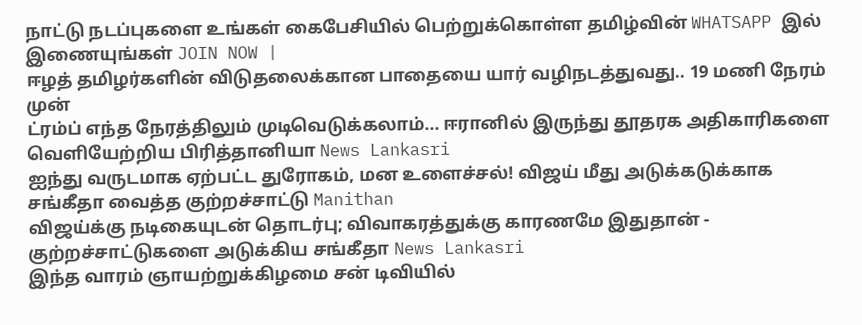நாட்டு நடப்புகளை உங்கள் கைபேசியில் பெற்றுக்கொள்ள தமிழ்வின் WHATSAPP இல் இணையுங்கள் JOIN NOW |
ஈழத் தமிழர்களின் விடுதலைக்கான பாதையை யார் வழிநடத்துவது.. 19 மணி நேரம் முன்
ட்ரம்ப் எந்த நேரத்திலும் முடிவெடுக்கலாம்... ஈரானில் இருந்து தூதரக அதிகாரிகளை வெளியேற்றிய பிரித்தானியா News Lankasri
ஐந்து வருடமாக ஏற்பட்ட துரோகம், மன உளைச்சல்! விஜய் மீது அடுக்கடுக்காக சங்கீதா வைத்த குற்றச்சாட்டு Manithan
விஜய்க்கு நடிகையுடன் தொடர்பு; விவாகரத்துக்கு காரணமே இதுதான் - குற்றச்சாட்டுகளை அடுக்கிய சங்கீதா News Lankasri
இந்த வாரம் ஞாயற்றுக்கிழமை சன் டிவியில்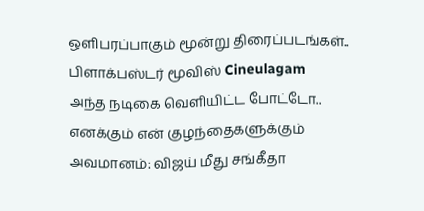ஒளிபரப்பாகும் மூன்று திரைப்படங்கள்.. பிளாக்பஸ்டர் மூவிஸ் Cineulagam
அந்த நடிகை வெளியிட்ட போட்டோ.. எனக்கும் என் குழந்தைகளுக்கும் அவமானம்: விஜய் மீது சங்கீதா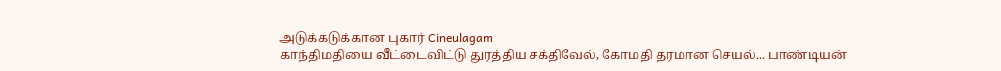அடுக்கடுக்கான புகார் Cineulagam
காந்திமதியை வீட்டைவிட்டு துரத்திய சக்திவேல், கோமதி தரமான செயல்... பாண்டியன்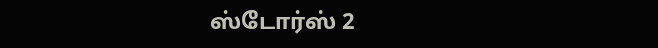ஸ்டோர்ஸ் 2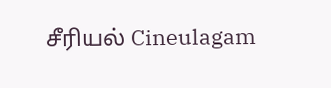சீரியல் Cineulagam